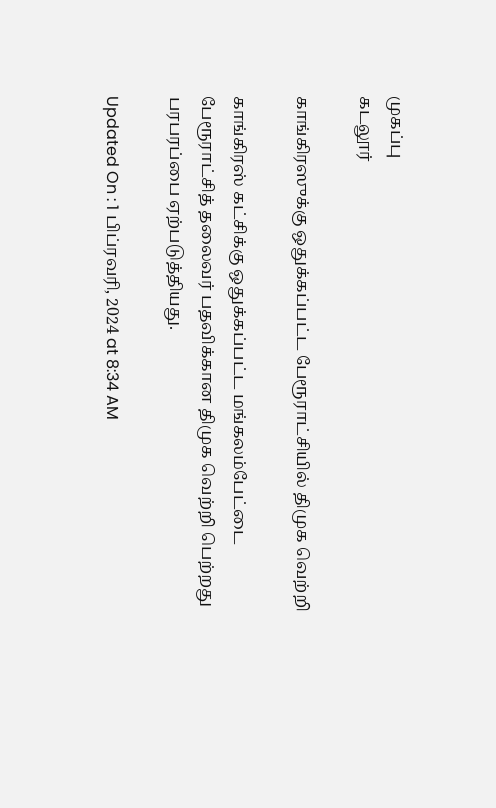முகப்பு
கடலூர்

காங்கிரஸுக்கு ஒதுக்கப்பட்ட பேரூராட்சியில் திமுக வெற்றி

காங்கிரஸ் கட்சிக்கு ஒதுக்கப்பட்ட மங்கலம்பேட்டை பேரூராட்சித் தலைவர் பதவிக்கான திமுக வெற்றி பெற்றது பரபரப்பை ஏற்படுத்தியது.

Updated On : 1 பிப்ரவரி, 2024 at 8:34 AM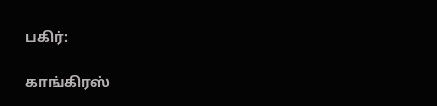பகிர்:

காங்கிரஸ்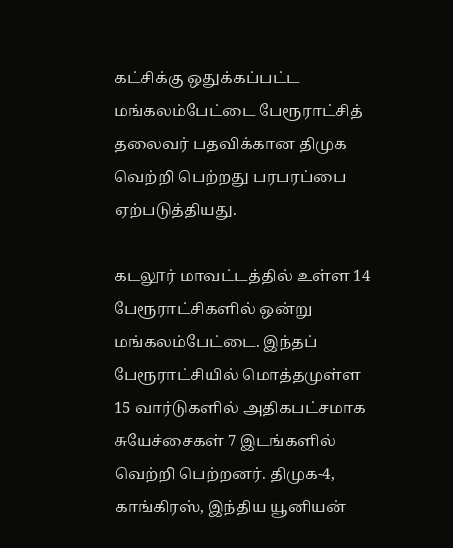கட்சிக்கு ஒதுக்கப்பட்ட மங்கலம்பேட்டை பேரூராட்சித் தலைவர் பதவிக்கான திமுக வெற்றி பெற்றது பரபரப்பை ஏற்படுத்தியது.

கடலூர் மாவட்டத்தில் உள்ள 14 பேரூராட்சிகளில் ஒன்று மங்கலம்பேட்டை. இந்தப் பேரூராட்சியில் மொத்தமுள்ள 15 வார்டுகளில் அதிகபட்சமாக சுயேச்சைகள் 7 இடங்களில் வெற்றி பெற்றனர். திமுக-4, காங்கிரஸ், இந்திய யூனியன்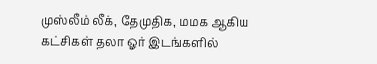முஸ்லீம் லீக், தேமுதிக, மமக ஆகிய கட்சிகள் தலா ஓர் இடங்களில்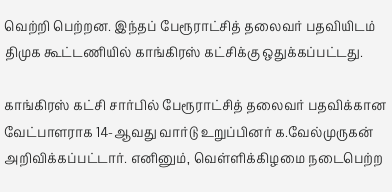வெற்றி பெற்றன. இந்தப் பேரூராட்சித் தலைவர் பதவியிடம் திமுக கூட்டணியில் காங்கிரஸ் கட்சிக்கு ஒதுக்கப்பட்டது.

காங்கிரஸ் கட்சி சார்பில் பேரூராட்சித் தலைவர் பதவிக்கான வேட்பாளராக 14-ஆவது வார்டு உறுப்பினர் க.வேல்முருகன் அறிவிக்கப்பட்டார். எனினும், வெள்ளிக்கிழமை நடைபெற்ற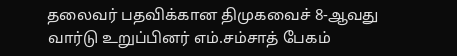தலைவர் பதவிக்கான திமுகவைச் 8-ஆவது வார்டு உறுப்பினர் எம்.சம்சாத் பேகம்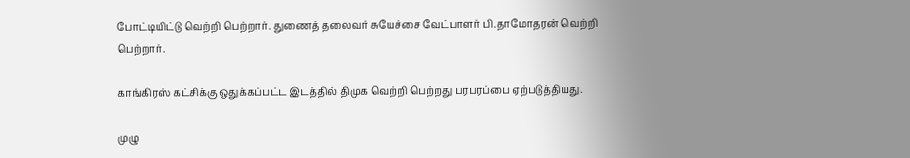போட்டியிட்டு வெற்றி பெற்றார். துணைத் தலைவர் சுயேச்சை வேட்பாளர் பி.தாமோதரன் வெற்றி பெற்றார்.

காங்கிரஸ் கட்சிக்கு ஒதுக்கப்பட்ட இடத்தில் திமுக வெற்றி பெற்றது பரபரப்பை ஏற்படுத்தியது.

முழு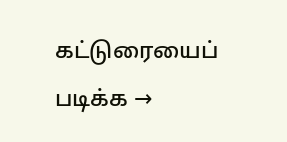கட்டுரையைப் படிக்க →